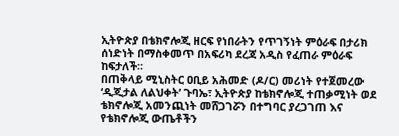ኢትዮጵያ በቴክኖሎጂ ዘርፍ የነበራትን የጥገኝነት ምዕራፍ በታሪክ ሰነድነት በማስቀመጥ በአፍሪካ ደረጃ አዲስ የፈጠራ ምዕራፍ ከፍታለች።
በጠቅላይ ሚኒስትር ዐቢይ አሕመድ (ዶ/ር) መሪነት የተጀመረው ‘ዲጂታል ለልህቀት’ ጉባኤ፣ ኢትዮጵያ ከቴክኖሎጂ ተጠቃሚነት ወደ ቴክኖሎጂ አመንጪነት መሸጋገሯን በተግባር ያረጋገጠ እና የቴክኖሎጂ ውጤቶችን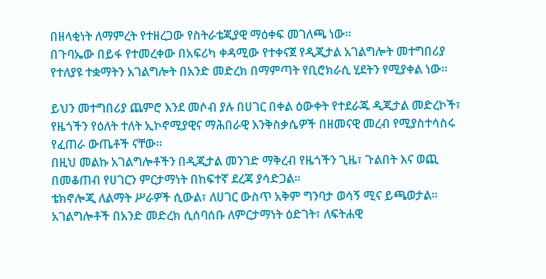በዘላቂነት ለማምረት የተዘረጋው የስትራቴጂያዊ ማዕቀፍ መገለጫ ነው።
በጉባኤው በይፋ የተመረቀው በአፍሪካ ቀዳሚው የተቀናጀ የዲጂታል አገልግሎት መተግበሪያ የተለያዩ ተቋማትን አገልግሎት በአንድ መድረክ በማምጣት የቢሮክራሲ ሂደትን የሚያቀል ነው።

ይህን መተግበሪያ ጨምሮ እንደ መሶብ ያሉ በሀገር በቀል ዕውቀት የተደራጁ ዲጂታል መድረኮች፣ የዜጎችን የዕለት ተለት ኢኮኖሚያዊና ማሕበራዊ እንቅስቃሴዎች በዘመናዊ መረብ የሚያስተሳስሩ የፈጠራ ውጤቶች ናቸው።
በዚህ መልኩ አገልግሎቶችን በዲጂታል መንገድ ማቅረብ የዜጎችን ጊዜ፣ ጉልበት እና ወጪ በመቆጠብ የሀገርን ምርታማነት በከፍተኛ ደረጃ ያሳድጋል።
ቴክኖሎጂ ለልማት ሥራዎች ሲውል፣ ለሀገር ውስጥ አቅም ግንባታ ወሳኝ ሚና ይጫወታል። አገልግሎቶች በአንድ መድረክ ሲሰባሰቡ ለምርታማነት ዕድገት፣ ለፍትሐዊ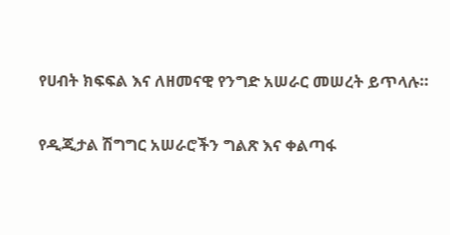የሀብት ክፍፍል እና ለዘመናዊ የንግድ አሠራር መሠረት ይጥላሉ።

የዲጂታል ሽግግር አሠራሮችን ግልጽ እና ቀልጣፋ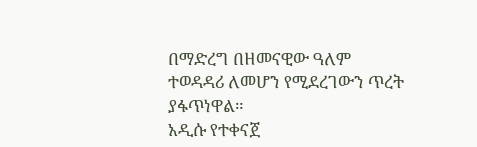በማድረግ በዘመናዊው ዓለም ተወዳዳሪ ለመሆን የሚደረገውን ጥረት ያፋጥነዋል።
አዲሱ የተቀናጀ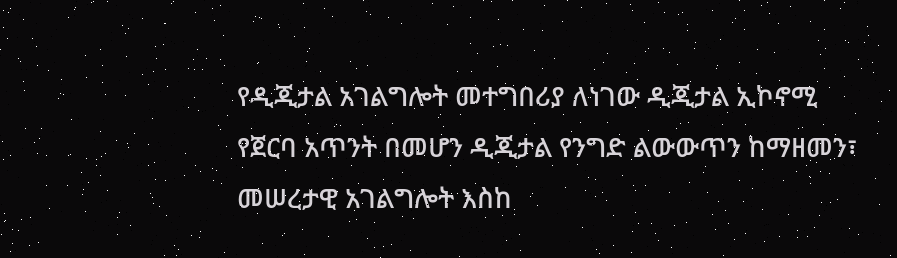የዲጂታል አገልግሎት መተግበሪያ ለነገው ዲጂታል ኢኮኖሚ የጀርባ አጥንት በመሆን ዲጂታል የንግድ ልውውጥን ከማዘመን፣ መሠረታዊ አገልግሎት እስከ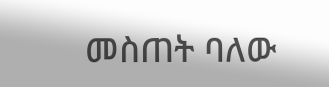መስጠት ባለው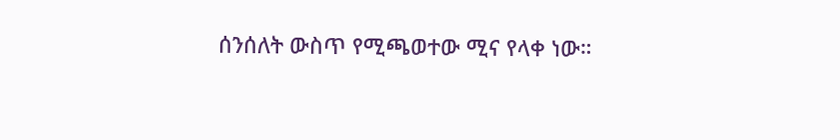ሰንሰለት ውስጥ የሚጫወተው ሚና የላቀ ነው።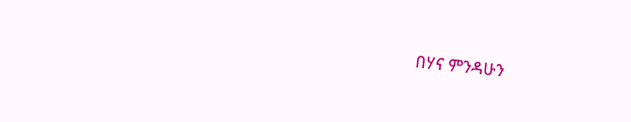በሃና ምንዳሁን